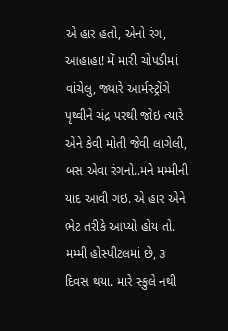એ હાર હતો, એનો રંગ, આહાહા! મેં મારી ચોપડીમાં વાંચેલુ, જ્યારે આર્મસ્ટ્રોંગે પૃથ્વીને ચંદ્ર પરથી જોઇ ત્યારે એને કેવી મોતી જેવી લાગેલી, બસ એવા રંગનો..મને મમ્મીની યાદ આવી ગઇ. એ હાર એને ભેટ તરીકે આપ્યો હોય તો. મમ્મી હોસ્પીટલમાં છે, ૩ દિવસ થયા. મારે સ્કુલે નથી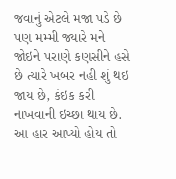જવાનું એટલે મજા પડે છે પણ મમ્મી જ્યારે મને જોઇને પરાણે કણસીને હસે છે ત્યારે ખબર નહી શું થઇ જાય છે, કંઇક કરી નાખવાની ઇચ્છા થાય છે. આ હાર આપ્યો હોય તો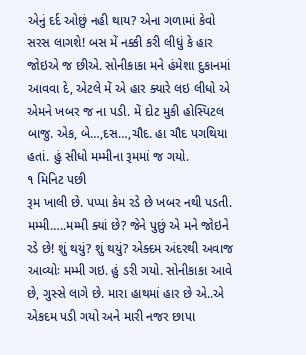એનું દર્દ ઓછું નહી થાય? એના ગળામાં કેવો સરસ લાગશે! બસ મેં નક્કી કરી લીધું કે હાર જોઇએ જ છીએ. સોનીકાકા મને હંમેશા દુકાનમાં આવવા દે, એટલે મેં એ હાર ક્યારે લઇ લીધો એ એમને ખબર જ ના પડી. મેં દોટ મુકી હોસ્પિટલ બાજુ. એક, બે…,દસ…,ચૌદ. હા ચૌદ પગથિયા હતાં. હું સીધો મમ્મીના રૂમમાં જ ગયો.
૧ મિનિટ પછી
રૂમ ખાલી છે. પપ્પા કેમ રડે છે ખબર નથી પડતી. મમ્મી…..મમ્મી ક્યાં છે? જેને પુછું એ મને જોઇને રડે છે! શું થયું? શું થયું? એક્દમ અંદરથી અવાજ આવ્યોઃ મમ્મી ગઇ. હું ડરી ગયો. સોનીકાકા આવે છે, ગુસ્સે લાગે છે. મારા હાથમાં હાર છે એ..એ એકદમ પડી ગયો અને મારી નજર છાપા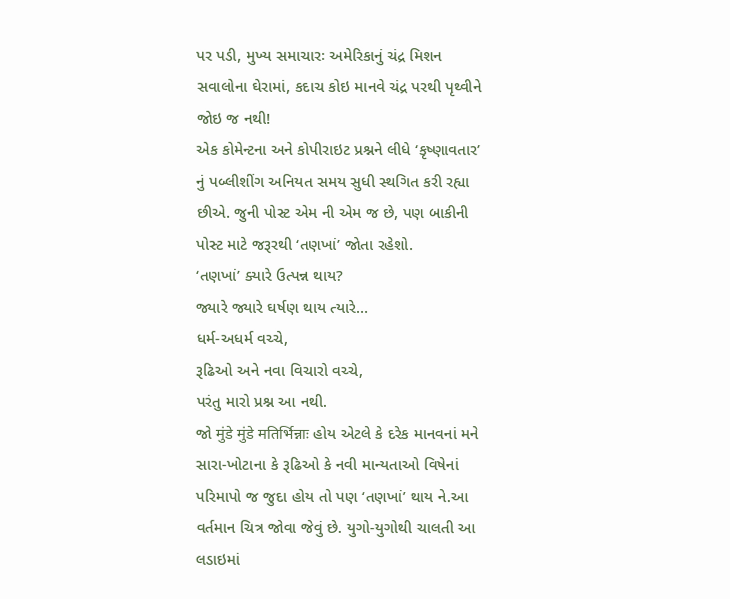પર પડી, મુખ્ય સમાચારઃ અમેરિકાનું ચંદ્ર મિશન સવાલોના ઘેરામાં, કદાચ કોઇ માનવે ચંદ્ર પરથી પૃથ્વીને જોઇ જ નથી!
એક કોમેન્ટના અને કોપીરાઇટ પ્રશ્નને લીધે ‘કૃષ્ણાવતાર’ નું પબ્લીશીંગ અનિયત સમય સુધી સ્થગિત કરી રહ્યા છીએ. જુની પોસ્ટ એમ ની એમ જ છે, પણ બાકીની પોસ્ટ માટે જરૂરથી ‘તણખાં’ જોતા રહેશો.
‘તણખાં’ ક્યારે ઉત્પન્ન થાય?
જ્યારે જ્યારે ઘર્ષણ થાય ત્યારે…
ધર્મ-અધર્મ વચ્ચે,
રૂઢિઓ અને નવા વિચારો વચ્ચે,
પરંતુ મારો પ્રશ્ન આ નથી.
જો मुंडे मुंडे मतिर्भिन्नाः હોય એટલે કે દરેક માનવનાં મને સારા-ખોટાના કે રૂઢિઓ કે નવી માન્યતાઓ વિષેનાં પરિમાપો જ જુદા હોય તો પણ ‘તણખાં’ થાય ને.આ વર્તમાન ચિત્ર જોવા જેવું છે. યુગો-યુગોથી ચાલતી આ લડાઇમાં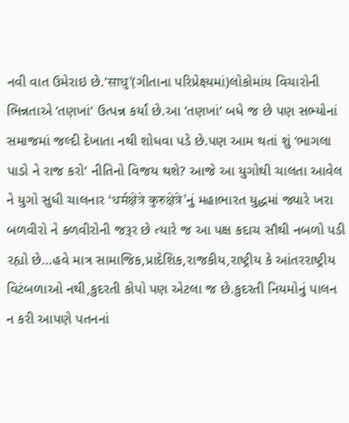નવી વાત ઉમેરાઇ છે.’साधु’(ગીતાના પરિપ્રેક્ષ્યમાં)લોકોમાંય વિચારોની ભિન્નતાએ ‘તણખાં’ ઉત્પન્ન કર્યાં છે.આ ‘તણખાં’ બધે જ છે પણ સભ્યોનાં સમાજમાં જલ્દી દેખાતા નથી શોધવા પડે છે.પણ આમ થતાં શું ‘ભાગલા પાડો ને રાજ કરો’ નીતિનો વિજય થશે? આજે આ યુગોથી ચાલતા આવેલ ને યુગો સુધી ચાલનાર ‘धर्मक्षेत्रे कुरुक्षेत्रे’નું મહાભારત યુદ્ધમાં જ્યારે ખરા બળવીરો ને કળવીરોની જરૂર છે ત્યારે જ આ પક્ષ કદાચ સૌથી નબળો પડી રહ્યો છે…હવે માત્ર સામાજિક,પ્રાદેશિક,રાજકીય,રાષ્ટ્રીય કે આંતરરાષ્ટ્રીય વિટંબળાઓ નથી,કુદરતી કોપો પણ એટલા જ છે.કુદરતી નિયમોનું પાલન ન કરી આપણે પતનનાં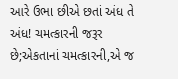આરે ઉભા છીએ છતાં અંધ તે અંધ! ચમત્કારની જરૂર છે;એકતાનાં ચમત્કારની,એ જ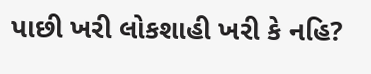પાછી ખરી લોકશાહી ખરી કે નહિ?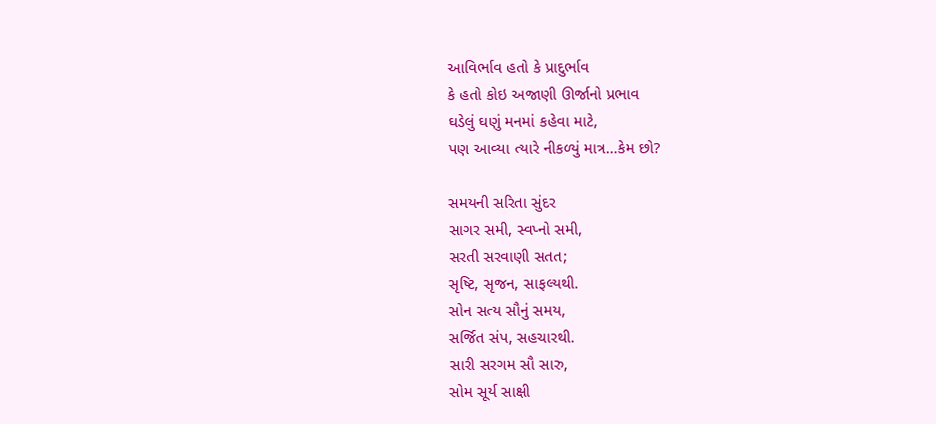આવિર્ભાવ હતો કે પ્રાદુર્ભાવ
કે હતો કોઇ અજાણી ઊર્જાનો પ્રભાવ
ઘડેલું ઘણું મનમાં કહેવા માટે,
પણ આવ્યા ત્યારે નીકળ્યું માત્ર…કેમ છો?

સમયની સરિતા સુંદર
સાગર સમી, સ્વપ્નો સમી,
સરતી સરવાણી સતત;
સૃષ્ટિ, સૃજન, સાફલ્યથી.
સોન સત્ય સૌનું સમય,
સર્જિત સંપ, સહચારથી.
સારી સરગમ સૌ સારુ,
સોમ સૂર્ય સાક્ષી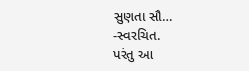સુણતા સૌ…
-સ્વરચિત.
પરંતુ આ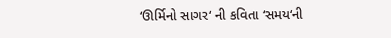‘ઊર્મિનો સાગર‘ ની કવિતા ‘સમય‘ની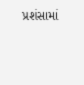પ્રશંસામાં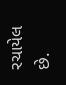રચાયેલ છે.